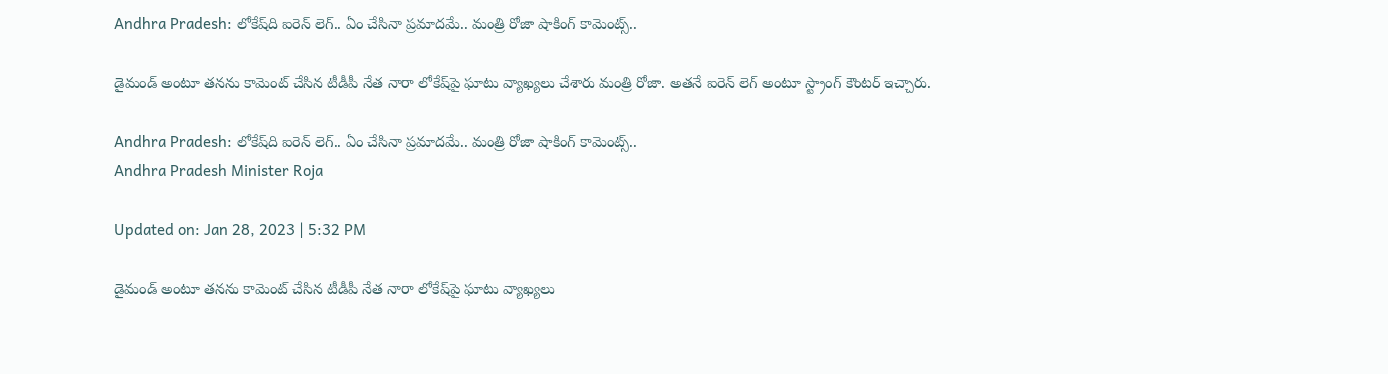Andhra Pradesh: లోకేష్‌ది ఐరెన్ లెగ్.. ఏం చేసినా ప్రమాదమే.. మంత్రి రోజా షాకింగ్ కామెంట్స్..

డైమండ్‌ అంటూ తనను కామెంట్‌ చేసిన టీడీపీ నేత నారా లోకేష్‌పై ఘాటు వ్యాఖ్యలు చేశారు మంత్రి రోజా. అతనే ఐరెన్ లెగ్ అంటూ స్ట్రాంగ్ కౌంటర్ ఇచ్చారు.

Andhra Pradesh: లోకేష్‌ది ఐరెన్ లెగ్.. ఏం చేసినా ప్రమాదమే.. మంత్రి రోజా షాకింగ్ కామెంట్స్..
Andhra Pradesh Minister Roja

Updated on: Jan 28, 2023 | 5:32 PM

డైమండ్‌ అంటూ తనను కామెంట్‌ చేసిన టీడీపీ నేత నారా లోకేష్‌పై ఘాటు వ్యాఖ్యలు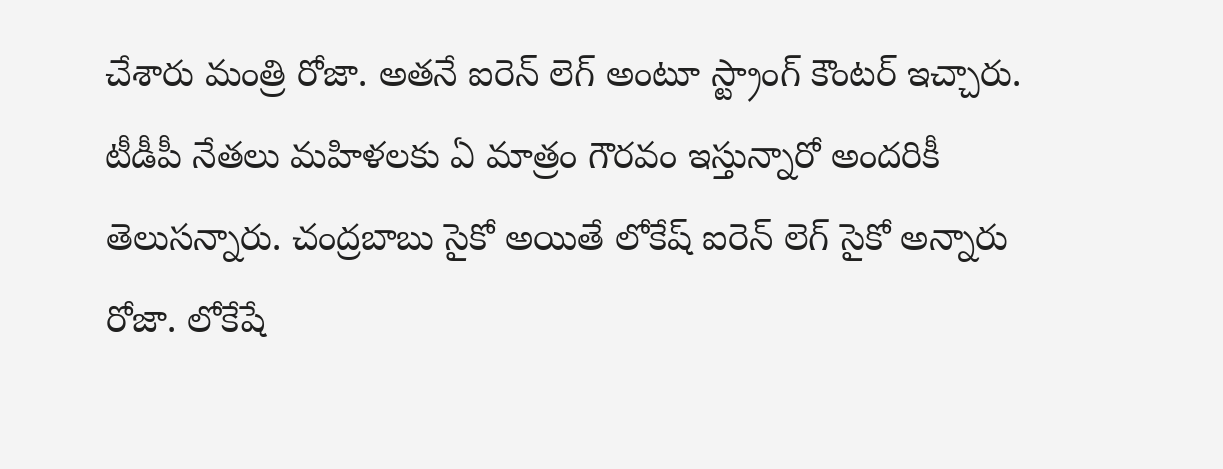చేశారు మంత్రి రోజా. అతనే ఐరెన్ లెగ్ అంటూ స్ట్రాంగ్ కౌంటర్ ఇచ్చారు. టీడీపీ నేతలు మహిళలకు ఏ మాత్రం గౌరవం ఇస్తున్నారో అందరికీ తెలుసన్నారు. చంద్రబాబు సైకో అయితే లోకేష్ ఐరెన్ లెగ్ సైకో అన్నారు రోజా. లోకేషే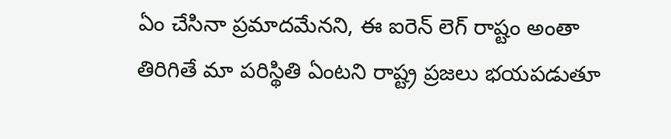ఏం చేసినా ప్రమాదమేనని, ఈ ఐరెన్ లెగ్ రాష్టం అంతా తిరిగితే మా పరిస్థితి ఏంటని రాష్ట్ర ప్రజలు భయపడుతూ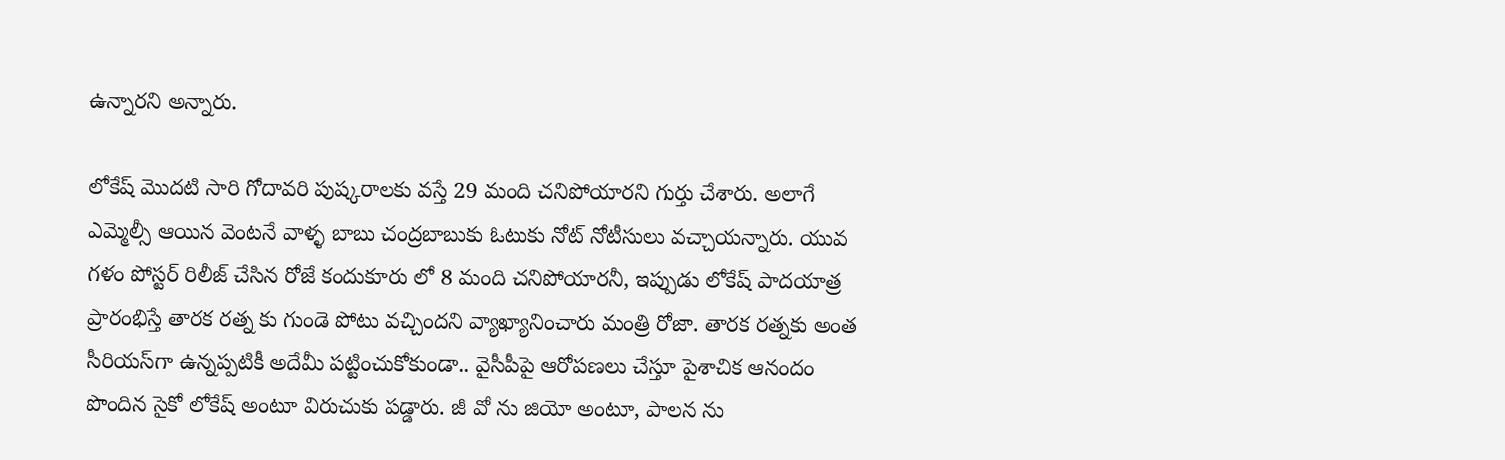ఉన్నారని అన్నారు.

లోకేష్ మొదటి సారి గోదావరి పుష్కరాలకు వస్తే 29 మంది చనిపోయారని గుర్తు చేశారు. అలాగే ఎమ్మెల్సీ ఆయిన వెంటనే వాళ్ళ బాబు చంద్రబాబుకు ఓటుకు నోట్ నోటీసులు వచ్చాయన్నారు. యువ గళం పోస్టర్ రిలీజ్ చేసిన రోజే కందుకూరు లో 8 మంది చనిపోయారనీ, ఇప్పుడు లోకేష్ పాదయాత్ర ప్రారంభిస్తే తారక రత్న కు గుండె పోటు వచ్చిందని వ్యాఖ్యానించారు మంత్రి రోజా. తారక రత్నకు అంత సీరియస్‌గా ఉన్నప్పటికీ అదేమీ పట్టించుకోకుండా.. వైసీపీపై ఆరోపణలు చేస్తూ పైశాచిక ఆనందం పొందిన సైకో లోకేష్ అంటూ విరుచుకు పడ్డారు. జీ వో ను జియో అంటూ, పాలన ను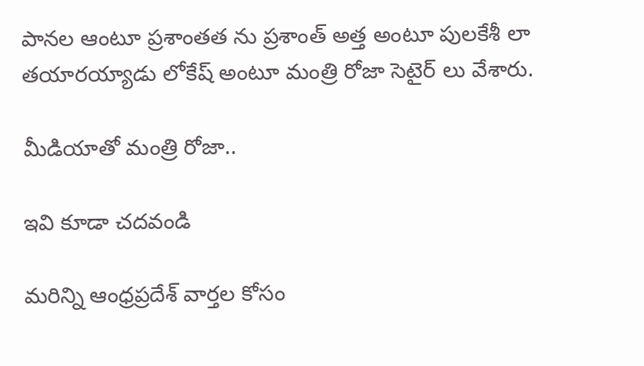పానల ఆంటూ ప్రశాంతత ను ప్రశాంత్ అత్త అంటూ పులకేశీ లా తయారయ్యాడు లోకేష్ అంటూ మంత్రి రోజా సెటైర్ లు వేశారు.

మీడియాతో మంత్రి రోజా..

ఇవి కూడా చదవండి

మరిన్ని ఆంధ్రప్రదేశ్ వార్తల కోసం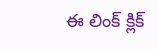ఈ లింక్ క్లిక్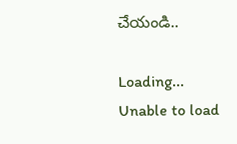చేయండి..

Loading...
Unable to load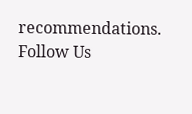recommendations.
Follow Us